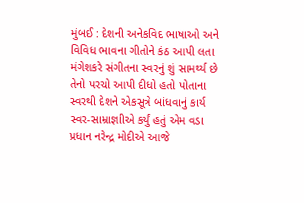મુંબઈ : દેશની અનેકવિદ ભાષાઓ અને વિવિધ ભાવના ગીતોને કંઠ આપી લતા મંગેશકરે સંગીતના સ્વરનું શું સામર્થ્ય છે તેનો પરચો આપી દીધો હતો પોતાના સ્વરથી દેશને એકસૂત્રે બાંધવાનું કાર્ય સ્વર-સામ્રાજ્ઞાીએ કર્યું હતું એમ વડા પ્રધાન નરેન્દ્ર મોદીએ આજે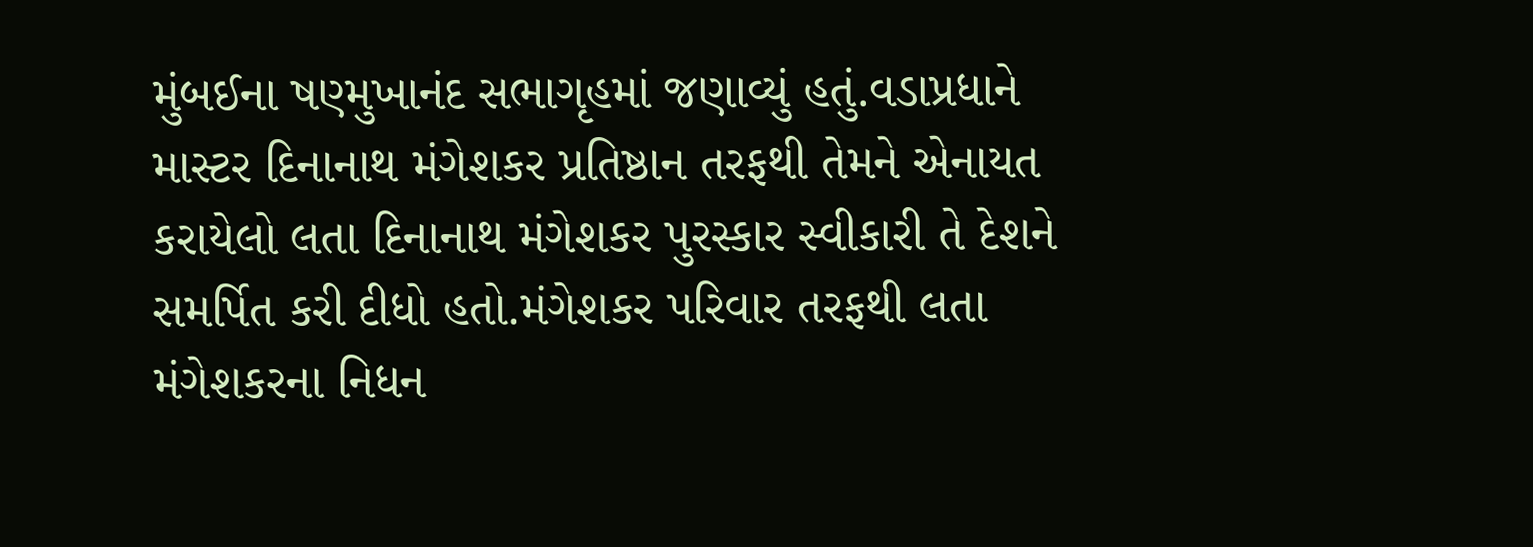મુંબઈના ષણ્મુખાનંદ સભાગૃહમાં જણાવ્યું હતું.વડાપ્રધાને માસ્ટર દિનાનાથ મંગેશકર પ્રતિષ્ઠાન તરફથી તેમને એનાયત કરાયેલો લતા દિનાનાથ મંગેશકર પુરસ્કાર સ્વીકારી તે દેશને સમર્પિત કરી દીધો હતો.મંગેશકર પરિવાર તરફથી લતા મંગેશકરના નિધન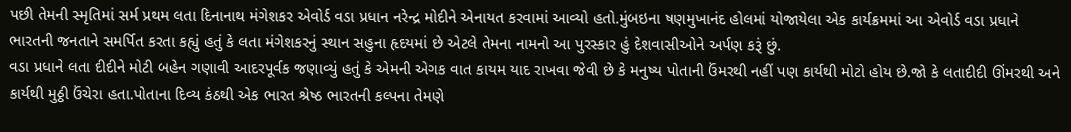પછી તેમની સ્મૃતિમાં સર્મ પ્રથમ લતા દિનાનાથ મંગેશકર એવોર્ડ વડા પ્રધાન નરેન્દ્ર મોદીને એનાયત કરવામાં આવ્યો હતો.મુંબઇના ષણમુખાનંદ હોલમાં યોજાયેલા એક કાર્યક્રમમાં આ એવોર્ડ વડા પ્રધાને ભારતની જનતાને સમર્પિત કરતા કહ્યું હતું કે લતા મંગેશકરનું સ્થાન સહુના હૃદયમાં છે એટલે તેમના નામનો આ પુરસ્કાર હું દેશવાસીઓને અર્પણ કરૂં છું.
વડા પ્રધાને લતા દીદીને મોટી બહેન ગણાવી આદરપૂર્વક જણાવ્યું હતું કે એમની એગક વાત કાયમ યાદ રાખવા જેવી છે કે મનુષ્ય પોતાની ઉંમરથી નહીં પણ કાર્યથી મોટો હોય છે.જો કે લતાદીદી ઊંમરથી અને કાર્યથી મુઠ્ઠી ઉંચેરા હતા.પોતાના દિવ્ય કંઠથી એક ભારત શ્રેષ્ઠ ભારતની કલ્પના તેમણે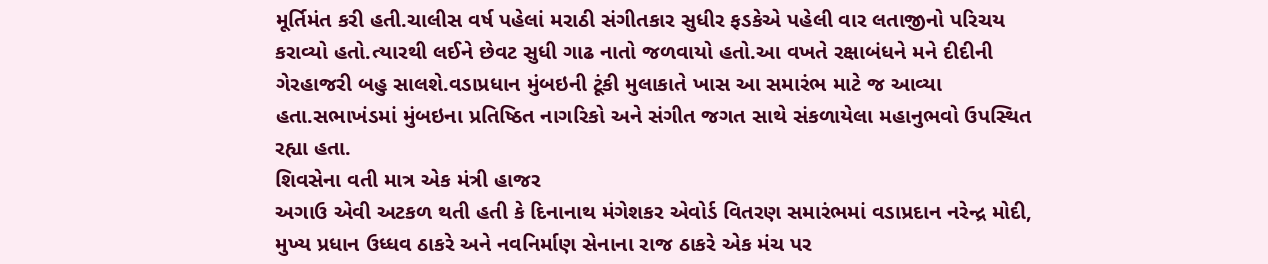મૂર્તિમંત કરી હતી.ચાલીસ વર્ષ પહેલાં મરાઠી સંગીતકાર સુધીર ફડકેએ પહેલી વાર લતાજીનો પરિચય કરાવ્યો હતો.ત્યારથી લઈને છેવટ સુધી ગાઢ નાતો જળવાયો હતો.આ વખતે રક્ષાબંધને મને દીદીની ગેરહાજરી બહુ સાલશે.વડાપ્રધાન મુંબઇની ટૂંકી મુલાકાતે ખાસ આ સમારંભ માટે જ આવ્યા હતા.સભાખંડમાં મુંબઇના પ્રતિષ્ઠિત નાગરિકો અને સંગીત જગત સાથે સંકળાયેલા મહાનુભવો ઉપસ્થિત રહ્યા હતા.
શિવસેના વતી માત્ર એક મંત્રી હાજર
અગાઉ એવી અટકળ થતી હતી કે દિનાનાથ મંગેશકર એવોર્ડ વિતરણ સમારંભમાં વડાપ્રદાન નરેન્દ્ર મોદી, મુખ્ય પ્રધાન ઉધ્ધવ ઠાકરે અને નવનિર્માણ સેનાના રાજ ઠાકરે એક મંચ પર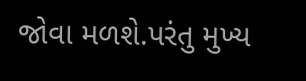જોવા મળશે.પરંતુ મુખ્ય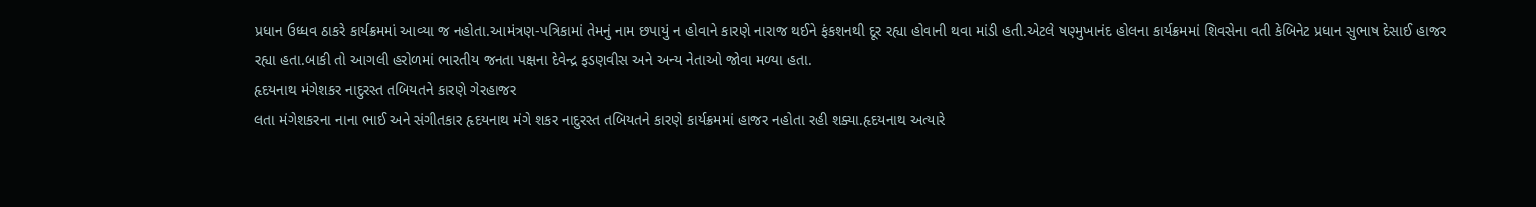પ્રધાન ઉધ્ધવ ઠાકરે કાર્યક્રમમાં આવ્યા જ નહોતા.આમંત્રણ-પત્રિકામાં તેમનું નામ છપાયું ન હોવાને કારણે નારાજ થઈને ફંકશનથી દૂર રહ્યા હોવાની થવા માંડી હતી.એટલે ષણ્મુખાનંદ હોલના કાર્યક્રમમાં શિવસેના વતી કેબિનેટ પ્રધાન સુભાષ દેસાઈ હાજર રહ્યા હતા.બાકી તો આગલી હરોળમાં ભારતીય જનતા પક્ષના દેવેન્દ્ર ફડણવીસ અને અન્ય નેતાઓ જોવા મળ્યા હતા.
હૃદયનાથ મંગેશકર નાદુરસ્ત તબિયતને કારણે ગેરહાજર
લતા મંગેશકરના નાના ભાઈ અને સંગીતકાર હૃદયનાથ મંગે શકર નાદુરસ્ત તબિયતને કારણે કાર્યક્રમમાં હાજર નહોતા રહી શક્યા.હૃદયનાથ અત્યારે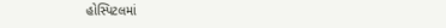હોસ્પિટલમાં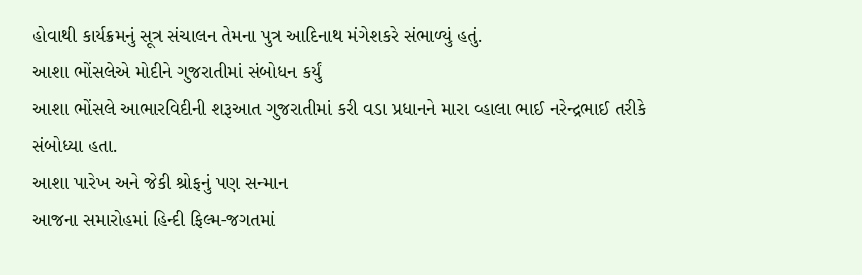હોવાથી કાર્યક્રમનું સૂત્ર સંચાલન તેમના પુત્ર આદિનાથ મંગેશકરે સંભાળ્યું હતું.
આશા ભોંસલેએ મોદીને ગુજરાતીમાં સંબોધન કર્યું
આશા ભોંસલે આભારવિદીની શરૂઆત ગુજરાતીમાં કરી વડા પ્રધાનને મારા વ્હાલા ભાઈ નરેન્દ્રભાઈ તરીકે સંબોધ્યા હતા.
આશા પારેખ અને જેકી શ્રોફનું પણ સન્માન
આજના સમારોહમાં હિન્દી ફિલ્મ-જગતમાં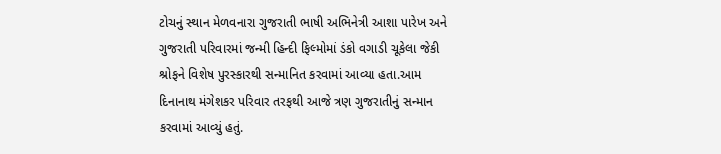ટોચનું સ્થાન મેળવનારા ગુજરાતી ભાષી અભિનેત્રી આશા પારેખ અને ગુજરાતી પરિવારમાં જન્મી હિન્દી ફિલ્મોમાં ડંકો વગાડી ચૂકેલા જેકી શ્રોફને વિશેષ પુરસ્કારથી સન્માનિત કરવામાં આવ્યા હતા.આમ દિનાનાથ મંગેશકર પરિવાર તરફથી આજે ત્રણ ગુજરાતીનું સન્માન કરવામાં આવ્યું હતું.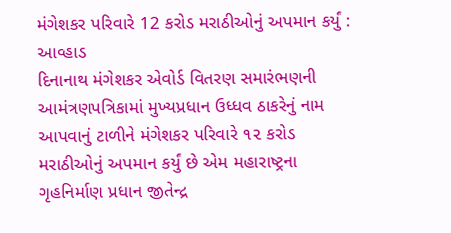મંગેશકર પરિવારે 12 કરોડ મરાઠીઓનું અપમાન કર્યું : આવ્હાડ
દિનાનાથ મંગેશકર એવોર્ડ વિતરણ સમારંભણની આમંત્રણપત્રિકામાં મુખ્યપ્રધાન ઉધ્ધવ ઠાકરેનું નામ આપવાનું ટાળીને મંગેશકર પરિવારે ૧૨ કરોડ મરાઠીઓનું અપમાન કર્યું છે એમ મહારાષ્ટ્રના ગૃહનિર્માણ પ્રધાન જીતેન્દ્ર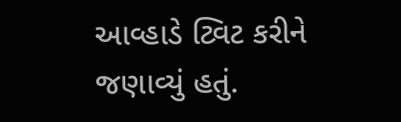આવ્હાડે ટ્વિટ કરીને જણાવ્યું હતું.